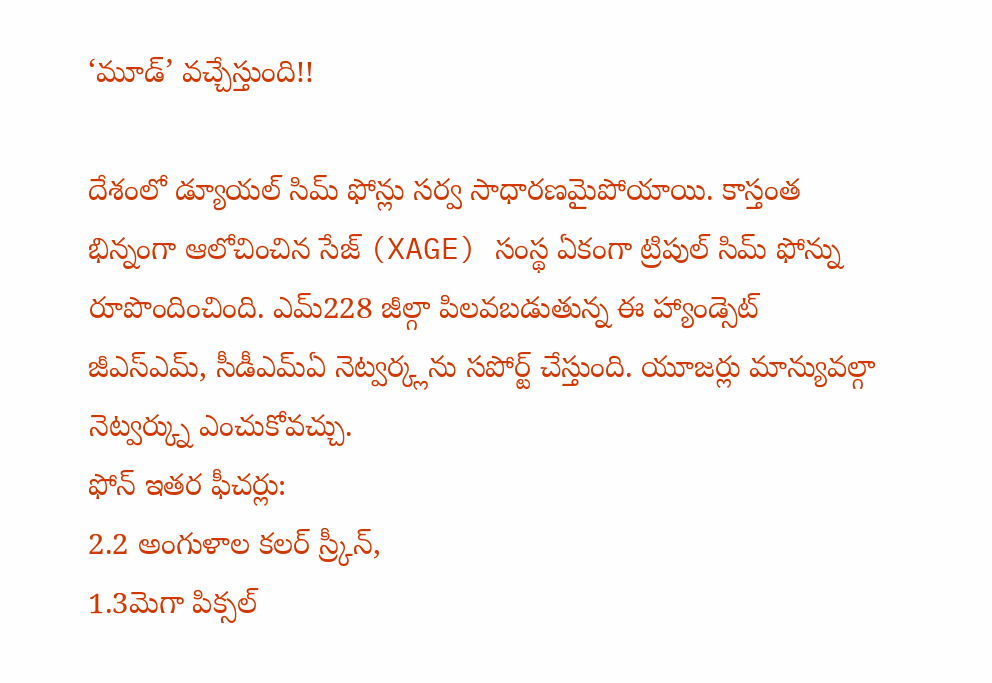‘మూడ్’ వచ్చేస్తుంది!!

దేశంలో డ్యూయల్ సిమ్ ఫోన్లు సర్వ సాధారణమైపోయాయి. కాస్తంత భిన్నంగా ఆలోచించిన సేజ్ (XAGE) సంస్థ ఏకంగా ట్రిపుల్ సిమ్ ఫోన్ను రూపొందించింది. ఎమ్228 జీల్గా పిలవబడుతున్న ఈ హ్యాండ్సెట్ జీఎస్ఎమ్, సీడీఎమ్ఏ నెట్వర్క్లను సపోర్ట్ చేస్తుంది. యూజర్లు మాన్యువల్గా నెట్వర్క్ను ఎంచుకోవచ్చు.
ఫోన్ ఇతర ఫీచర్లు:
2.2 అంగుళాల కలర్ స్ర్కీన్,
1.3మెగా పిక్సల్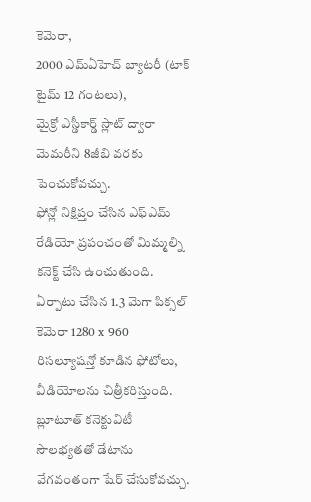కెమెరా,
2000 ఎమ్ఏహెచ్ బ్యాటరీ (టాక్ టైమ్ 12 గంటలు),
మైక్రో ఎస్డీకార్డ్ స్లాట్ ద్వారా మెమరీని 8జీబి వరకు పెంచుకోవచ్చు.
ఫోన్లో నిక్షిప్తం చేసిన ఎఫ్ఎమ్ రేడియో ప్రపంచంతో మిమ్మల్ని కనెక్ట్ చేసి ఉంచుతుంది. ఏర్పాటు చేసిన 1.3 మెగా పిక్సల్ కెమెరా 1280 x 960 రిసల్యూషన్తో కూడిన ఫోటోలు, వీడియోలను చిత్రీకరిస్తుంది. బ్లూటూత్ కనెక్టువిటీ సౌలభ్యతతో డేటాను వేగవంతంగా షేర్ చేసుకోవచ్చు.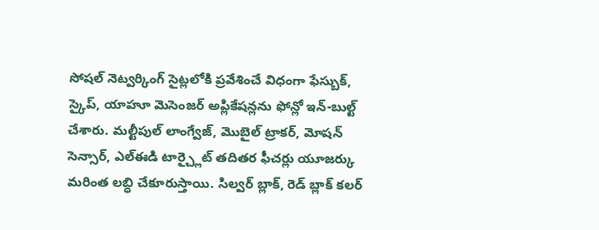సోషల్ నెట్వర్కింగ్ సైట్లలోకి ప్రవేశించే విధంగా ఫేస్బుక్, స్కైప్, యాహూ మెసెంజర్ అప్లికేషన్లను ఫోన్లో ఇన్-బుల్ట్ చేశారు. మల్టీపుల్ లాంగ్వేజ్, మొబైల్ ట్రాకర్, మోషన్ సెన్సార్, ఎల్ఈడి టార్చ్లైట్ తదితర ఫీచర్లు యూజర్కు మరింత లబ్ధి చేకూరుస్తాయి. సిల్వర్ బ్లాక్, రెడ్ బ్లాక్ కలర్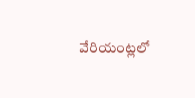వేరియంట్లలో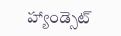హ్యాండ్సెట్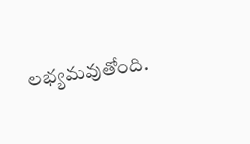లభ్యమవుతోంది.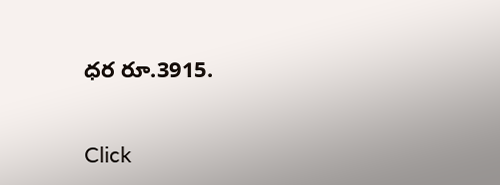ధర రూ.3915.


Click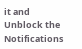it and Unblock the Notifications